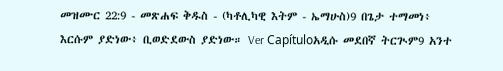መዝሙር 22:9 - መጽሐፍ ቅዱስ - (ካቶሊካዊ እትም - ኤማሁስ)9 በጌታ ተማመነ፥ እርሱም ያድነው፥ ቢወድደውስ ያድነው። Ver Capítuloአዲሱ መደበኛ ትርጒም9 አንተ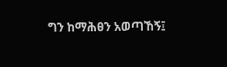ግን ከማሕፀን አወጣኸኝ፤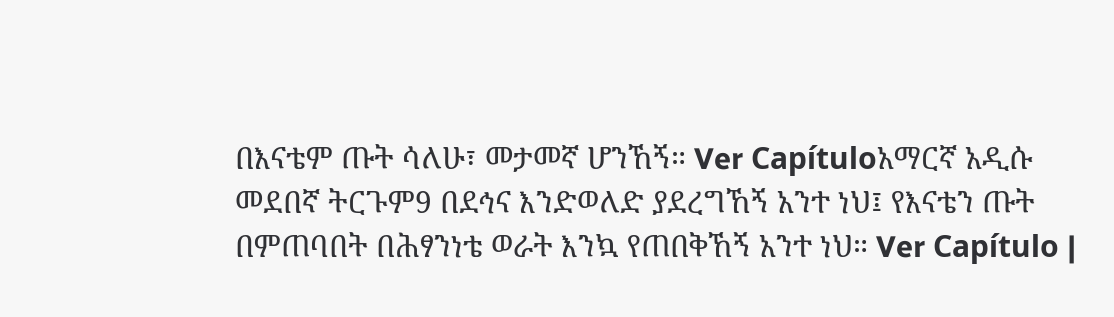በእናቴም ጡት ሳለሁ፣ መታመኛ ሆንኸኝ። Ver Capítuloአማርኛ አዲሱ መደበኛ ትርጉም9 በደኅና እንድወለድ ያደረግኸኝ አንተ ነህ፤ የእናቴን ጡት በምጠባበት በሕፃንነቴ ወራት እንኳ የጠበቅኸኝ አንተ ነህ። Ver Capítulo |